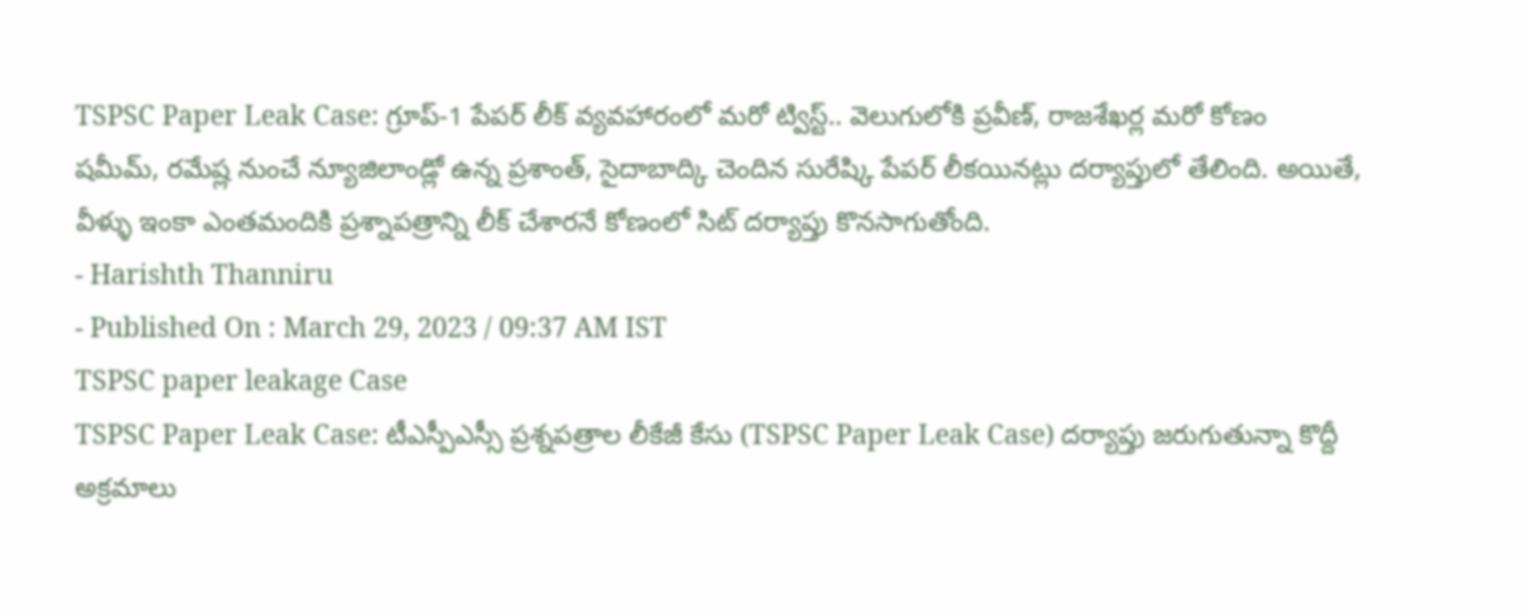TSPSC Paper Leak Case: గ్రూప్-1 పేపర్ లీక్ వ్యవహారంలో మరో ట్విస్ట్.. వెలుగులోకి ప్రవీణ్, రాజశేఖర్ల మరో కోణం
షమీమ్, రమేష్ల నుంచే న్యూజిలాండ్లో ఉన్న ప్రశాంత్, సైదాబాద్కి చెందిన సురేష్కి పేపర్ లీకయినట్లు దర్యాప్తులో తేలింది. అయితే, వీళ్ళు ఇంకా ఎంతమందికి ప్రశ్నాపత్రాన్ని లీక్ చేశారనే కోణంలో సిట్ దర్యాప్తు కొనసాగుతోంది.
- Harishth Thanniru
- Published On : March 29, 2023 / 09:37 AM IST
TSPSC paper leakage Case
TSPSC Paper Leak Case: టీఎస్పీఎస్సీ ప్రశ్నపత్రాల లీకేజీ కేసు (TSPSC Paper Leak Case) దర్యాప్తు జరుగుతున్నా కొద్దీ అక్రమాలు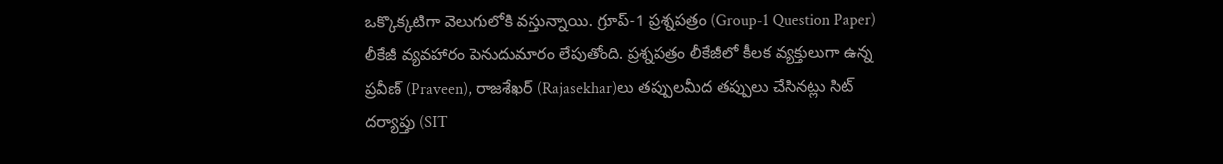ఒక్కొక్కటిగా వెలుగులోకి వస్తున్నాయి. గ్రూప్-1 ప్రశ్నపత్రం (Group-1 Question Paper) లీకేజీ వ్యవహారం పెనుదుమారం లేపుతోంది. ప్రశ్నపత్రం లీకేజీలో కీలక వ్యక్తులుగా ఉన్న ప్రవీణ్ (Praveen), రాజశేఖర్ (Rajasekhar)లు తప్పులమీద తప్పులు చేసినట్లు సిట్ దర్యాప్తు (SIT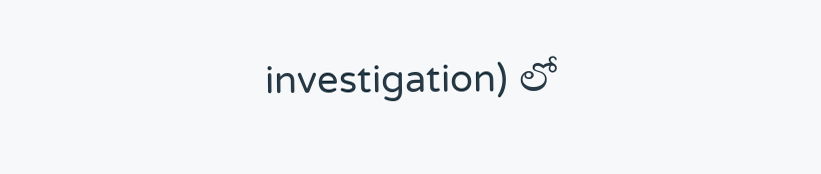investigation) లో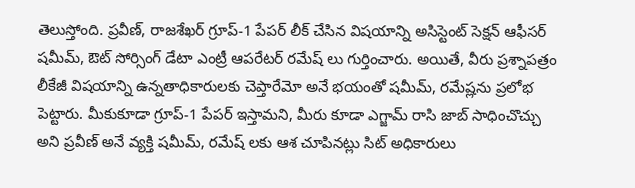తెలుస్తోంది. ప్రవీణ్, రాజశేఖర్ గ్రూప్-1 పేపర్ లీక్ చేసిన విషయాన్ని అసిస్టెంట్ సెక్షన్ ఆఫీసర్ షమీమ్, ఔట్ సోర్సింగ్ డేటా ఎంట్రీ ఆపరేటర్ రమేష్ లు గుర్తించారు. అయితే, వీరు ప్రశ్నాపత్రం లీకేజీ విషయాన్ని ఉన్నతాధికారులకు చెప్తారేమో అనే భయంతో షమీమ్, రమేష్లను ప్రలోభ పెట్టారు. మీకుకూడా గ్రూప్-1 పేపర్ ఇస్తామని, మీరు కూడా ఎగ్జామ్ రాసి జాబ్ సాధించొచ్చు అని ప్రవీణ్ అనే వ్యక్తి షమీమ్, రమేష్ లకు ఆశ చూపినట్లు సిట్ అధికారులు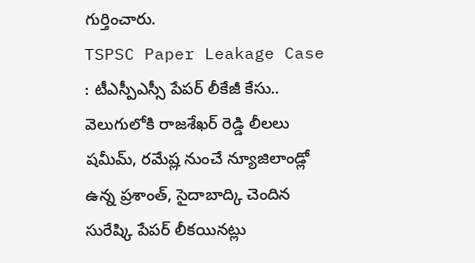గుర్తించారు.
TSPSC Paper Leakage Case : టీఎస్పీఎస్సీ పేపర్ లీకేజీ కేసు.. వెలుగులోకి రాజశేఖర్ రెడ్డి లీలలు
షమీమ్, రమేష్ల నుంచే న్యూజిలాండ్లో ఉన్న ప్రశాంత్, సైదాబాద్కి చెందిన సురేష్కి పేపర్ లీకయినట్లు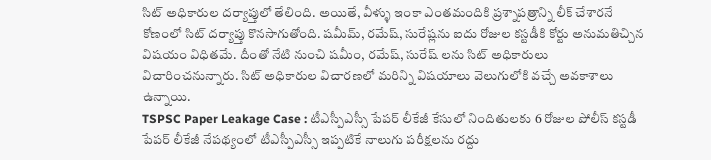సిట్ అధికారుల దర్యాప్తులో తేలింది. అయితే, వీళ్ళు ఇంకా ఎంతమందికి ప్రశ్నాపత్రాన్ని లీక్ చేశారనే కోణంలో సిట్ దర్యాప్తు కొనసాగుతోంది. షమీమ్, రమేష్, సురేష్లను ఐదు రోజుల కస్టడీకి కోర్టు అనుమతిచ్చిన విషయం విధితమే. దీంతో నేటి నుంచి షమీం, రమేష్, సురేష్ లను సిట్ అధికారులు విచారించనున్నారు. సిట్ అధికారుల విచారణలో మరిన్ని విషయాలు వెలుగులోకి వచ్చే అవకాశాలు ఉన్నాయి.
TSPSC Paper Leakage Case : టీఎస్పీఎస్సీ పేపర్ లీకేజీ కేసులో నిందితులకు 6 రోజుల పోలీస్ కస్టడీ
పేపర్ లీకేజీ నేపథ్యంలో టీఎస్పీఎస్సీ ఇప్పటికే నాలుగు పరీక్షలను రద్దు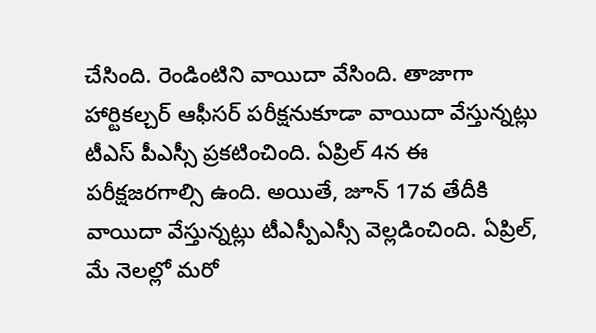చేసింది. రెండింటిని వాయిదా వేసింది. తాజాగా హార్టికల్చర్ ఆఫీసర్ పరీక్షనుకూడా వాయిదా వేస్తున్నట్లు టీఎస్ పీఎస్సీ ప్రకటించింది. ఏప్రిల్ 4న ఈ పరీక్షజరగాల్సి ఉంది. అయితే, జూన్ 17వ తేదీకి వాయిదా వేస్తున్నట్లు టీఎస్పీఎస్సీ వెల్లడించింది. ఏప్రిల్, మే నెలల్లో మరో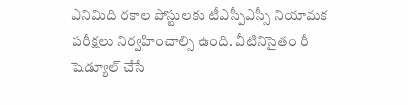ఎనిమిది రకాల పోస్టులకు టీఎస్పీఎస్సీ నియామక పరీక్షలు నిర్వహించాల్సి ఉంది. వీటినిసైతం రీ షెడ్యూల్ చేసే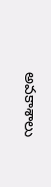అవకాశాలు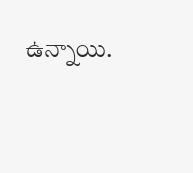ఉన్నాయి.